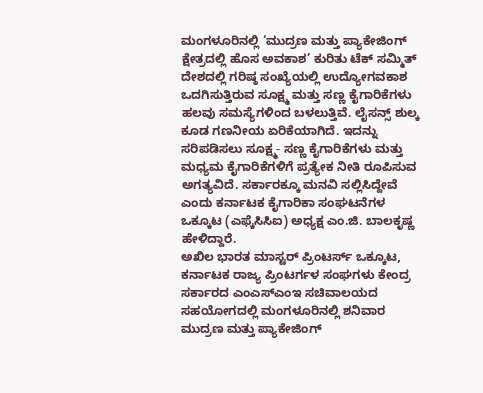ಮಂಗಳೂರಿನಲ್ಲಿ ‘ಮುದ್ರಣ ಮತ್ತು ಪ್ಯಾಕೇಜಿಂಗ್ ಕ್ಷೇತ್ರದಲ್ಲಿ ಹೊಸ ಅವಕಾಶ’ ಕುರಿತು ಟೆಕ್ ಸಮ್ಮಿತ್
ದೇಶದಲ್ಲಿ ಗರಿಷ್ಠ ಸಂಖ್ಯೆಯಲ್ಲಿ ಉದ್ಯೋಗವಕಾಶ ಒದಗಿಸುತ್ತಿರುವ ಸೂಕ್ಷ್ಮ ಮತ್ತು ಸಣ್ಣ ಕೈಗಾರಿಕೆಗಳು ಹಲವು ಸಮಸ್ಯೆಗಳಿಂದ ಬಳಲುತ್ತಿವೆ. ಲೈಸನ್ಸ್ ಶುಲ್ಕ ಕೂಡ ಗಣನೀಯ ಏರಿಕೆಯಾಗಿದೆ. ಇದನ್ನು ಸರಿಪಡಿಸಲು ಸೂಕ್ಷ್ಮ- ಸಣ್ಣ ಕೈಗಾರಿಕೆಗಳು ಮತ್ತು ಮಧ್ಯಮ ಕೈಗಾರಿಕೆಗಳಿಗೆ ಪ್ರತ್ಯೇಕ ನೀತಿ ರೂಪಿಸುವ ಅಗತ್ಯವಿದೆ. ಸರ್ಕಾರಕ್ಕೂ ಮನವಿ ಸಲ್ಲಿಸಿದ್ದೇವೆ ಎಂದು ಕರ್ನಾಟಕ ಕೈಗಾರಿಕಾ ಸಂಘಟನೆಗಳ ಒಕ್ಕೂಟ (ಎಫ್ಕೆಸಿಸಿಐ) ಅಧ್ಯಕ್ಷ ಎಂ.ಜಿ. ಬಾಲಕೃಷ್ಣ ಹೇಳಿದ್ದಾರೆ.
ಅಖಿಲ ಭಾರತ ಮಾಸ್ಟರ್ ಪ್ರಿಂಟರ್ಸ್ ಒಕ್ಕೂಟ, ಕರ್ನಾಟಕ ರಾಜ್ಯ ಪ್ರಿಂಟರ್ಗಳ ಸಂಘಗಳು ಕೇಂದ್ರ ಸರ್ಕಾರದ ಎಂಎಸ್ಎಂಇ ಸಚಿವಾಲಯದ ಸಹಯೋಗದಲ್ಲಿ ಮಂಗಳೂರಿನಲ್ಲಿ ಶನಿವಾರ ಮುದ್ರಣ ಮತ್ತು ಪ್ಯಾಕೇಜಿಂಗ್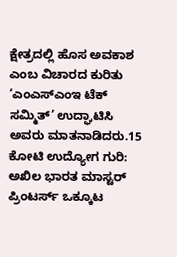ಕ್ಷೇತ್ರದಲ್ಲಿ ಹೊಸ ಅವಕಾಶ ಎಂಬ ವಿಚಾರದ ಕುರಿತು ‘ಎಂಎಸ್ಎಂಇ ಟೆಕ್ ಸಮ್ಮಿತ್’ ಉದ್ಘಾಟಿಸಿ ಅವರು ಮಾತನಾಡಿದರು.15 ಕೋಟಿ ಉದ್ಯೋಗ ಗುರಿ:
ಅಖಿಲ ಭಾರತ ಮಾಸ್ಟರ್ ಪ್ರಿಂಟರ್ಸ್ ಒಕ್ಕೂಟ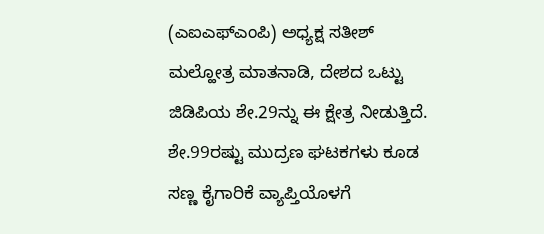(ಎಐಎಫ್ಎಂಪಿ) ಅಧ್ಯಕ್ಷ ಸತೀಶ್ ಮಲ್ಹೋತ್ರ ಮಾತನಾಡಿ, ದೇಶದ ಒಟ್ಟು ಜಿಡಿಪಿಯ ಶೇ.29ನ್ನು ಈ ಕ್ಷೇತ್ರ ನೀಡುತ್ತಿದೆ. ಶೇ.99ರಷ್ಟು ಮುದ್ರಣ ಘಟಕಗಳು ಕೂಡ ಸಣ್ಣ ಕೈಗಾರಿಕೆ ವ್ಯಾಪ್ತಿಯೊಳಗೆ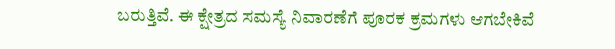ಬರುತ್ತಿವೆ. ಈ ಕ್ಷೇತ್ರದ ಸಮಸ್ಯೆ ನಿವಾರಣೆಗೆ ಪೂರಕ ಕ್ರಮಗಳು ಆಗಬೇಕಿವೆ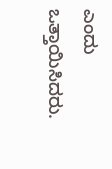ಎಂದು ಒತ್ತಾಯಿಸಿದರು.